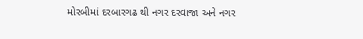મોરબીમાં દરબારગઢ થી નગર દરવાજા અને નગર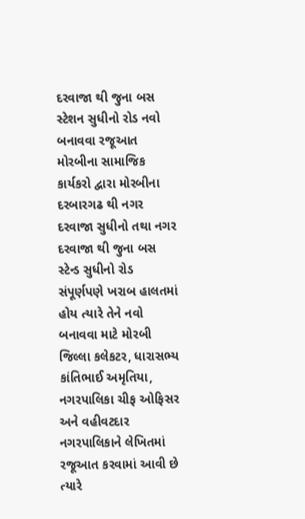દરવાજા થી જુના બસ સ્ટેશન સુધીનો રોડ નવો બનાવવા રજૂઆત
મોરબીના સામાજિક કાર્યકરો દ્વારા મોરબીના દરબારગઢ થી નગર દરવાજા સુધીનો તથા નગર દરવાજા થી જુના બસ સ્ટેન્ડ સુધીનો રોડ સંપૂર્ણપણે ખરાબ હાલતમાં હોય ત્યારે તેને નવો બનાવવા માટે મોરબી જિલ્લા કલેકટર, ધારાસભ્ય કાંતિભાઈ અમૃતિયા, નગરપાલિકા ચીફ ઓફિસર અને વહીવટદાર નગરપાલિકાને લેખિતમાં રજૂઆત કરવામાં આવી છે
ત્યારે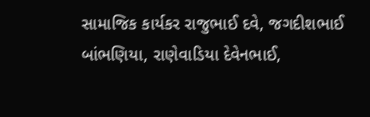સામાજિક કાર્યકર રાજુભાઈ દવે, જગદીશભાઈ બાંભણિયા, રાણેવાડિયા દેવેનભાઈ,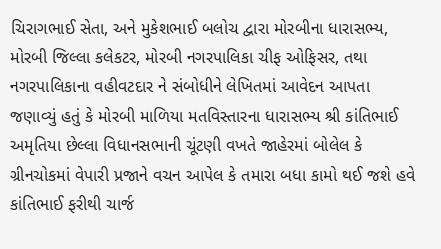ચિરાગભાઈ સેતા, અને મુકેશભાઈ બલોચ દ્વારા મોરબીના ધારાસભ્ય, મોરબી જિલ્લા કલેકટર, મોરબી નગરપાલિકા ચીફ ઓફિસર, તથા નગરપાલિકાના વહીવટદાર ને સંબોધીને લેખિતમાં આવેદન આપતા જણાવ્યું હતું કે મોરબી માળિયા મતવિસ્તારના ધારાસભ્ય શ્રી કાંતિભાઈ અમૃતિયા છેલ્લા વિધાનસભાની ચૂંટણી વખતે જાહેરમાં બોલેલ કે ગ્રીનચોકમાં વેપારી પ્રજાને વચન આપેલ કે તમારા બધા કામો થઈ જશે હવે કાંતિભાઈ ફરીથી ચાર્જ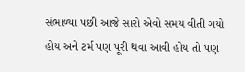સંભાળ્યા પછી આજે સારો એવો સમય વીતી ગયો હોય અને ટર્મ પણ પૂરી થવા આવી હોય તો પણ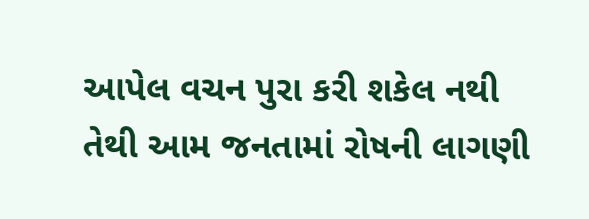આપેલ વચન પુરા કરી શકેલ નથી તેથી આમ જનતામાં રોષની લાગણી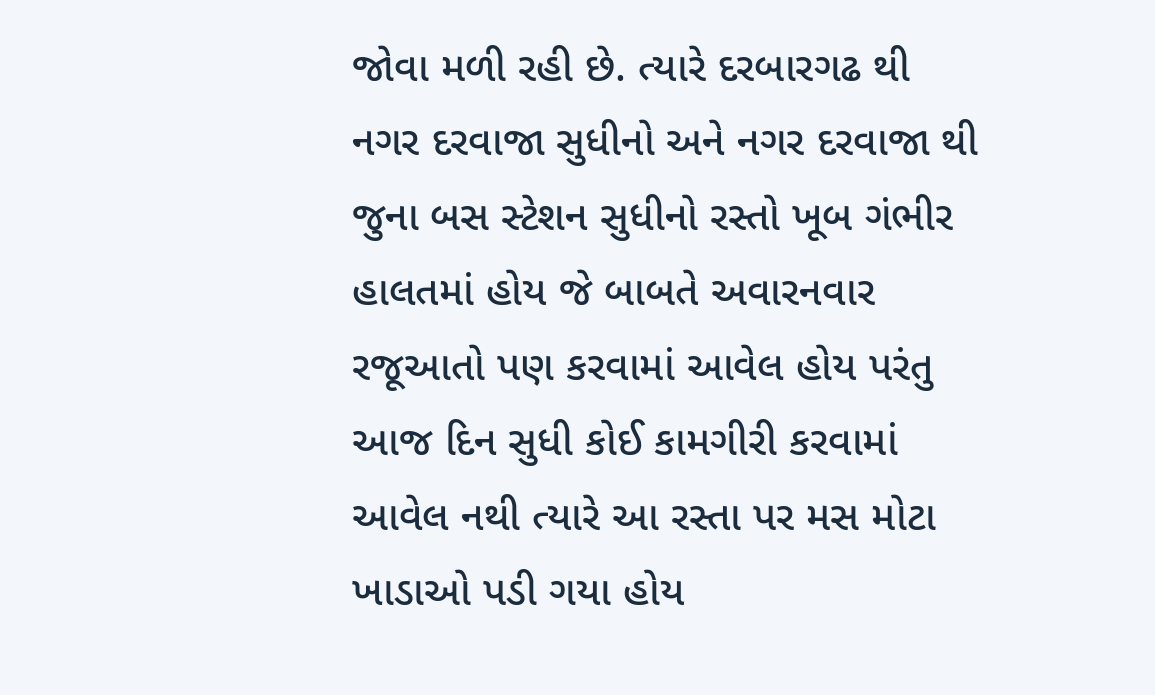જોવા મળી રહી છે. ત્યારે દરબારગઢ થી નગર દરવાજા સુધીનો અને નગર દરવાજા થી જુના બસ સ્ટેશન સુધીનો રસ્તો ખૂબ ગંભીર હાલતમાં હોય જે બાબતે અવારનવાર રજૂઆતો પણ કરવામાં આવેલ હોય પરંતુ આજ દિન સુધી કોઈ કામગીરી કરવામાં આવેલ નથી ત્યારે આ રસ્તા પર મસ મોટા ખાડાઓ પડી ગયા હોય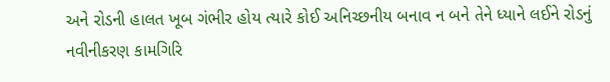અને રોડની હાલત ખૂબ ગંભીર હોય ત્યારે કોઈ અનિચ્છનીય બનાવ ન બને તેને ધ્યાને લઈને રોડનું નવીનીકરણ કામગિરિ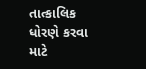તાત્કાલિક ધોરણે કરવા માટે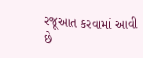રજૂઆત કરવામાં આવી છે